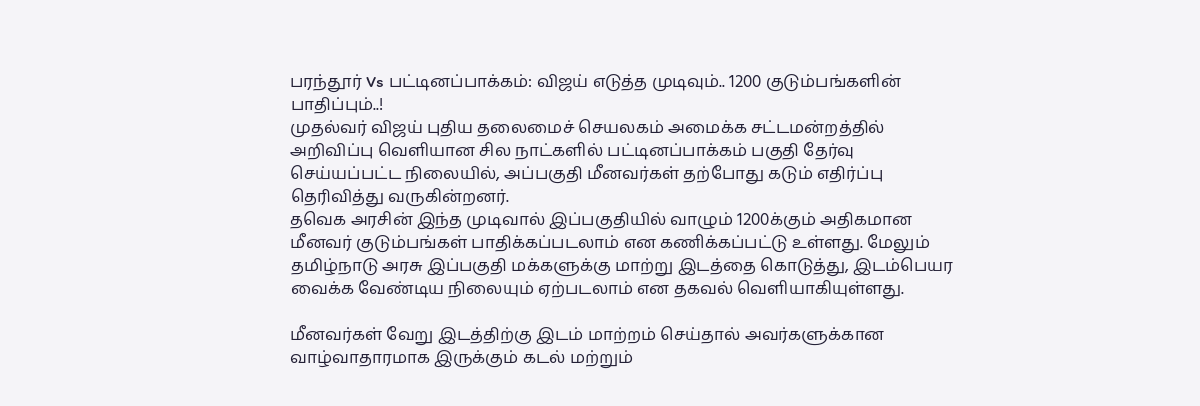பரந்தூர் Vs பட்டினப்பாக்கம்: விஜய் எடுத்த முடிவும்.. 1200 குடும்பங்களின் பாதிப்பும்..!
முதல்வர் விஜய் புதிய தலைமைச் செயலகம் அமைக்க சட்டமன்றத்தில் அறிவிப்பு வெளியான சில நாட்களில் பட்டினப்பாக்கம் பகுதி தேர்வு செய்யப்பட்ட நிலையில், அப்பகுதி மீனவர்கள் தற்போது கடும் எதிர்ப்பு தெரிவித்து வருகின்றனர்.
தவெக அரசின் இந்த முடிவால் இப்பகுதியில் வாழும் 1200க்கும் அதிகமான மீனவர் குடும்பங்கள் பாதிக்கப்படலாம் என கணிக்கப்பட்டு உள்ளது. மேலும் தமிழ்நாடு அரசு இப்பகுதி மக்களுக்கு மாற்று இடத்தை கொடுத்து, இடம்பெயர வைக்க வேண்டிய நிலையும் ஏற்படலாம் என தகவல் வெளியாகியுள்ளது.

மீனவர்கள் வேறு இடத்திற்கு இடம் மாற்றம் செய்தால் அவர்களுக்கான வாழ்வாதாரமாக இருக்கும் கடல் மற்றும்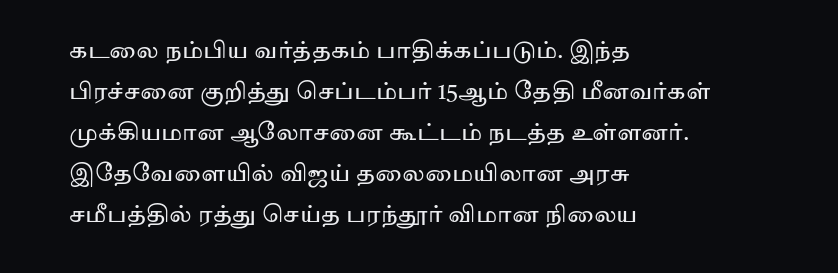கடலை நம்பிய வர்த்தகம் பாதிக்கப்படும். இந்த பிரச்சனை குறித்து செப்டம்பர் 15ஆம் தேதி மீனவர்கள் முக்கியமான ஆலோசனை கூட்டம் நடத்த உள்ளனர்.
இதேவேளையில் விஜய் தலைமையிலான அரசு சமீபத்தில் ரத்து செய்த பரந்தூர் விமான நிலைய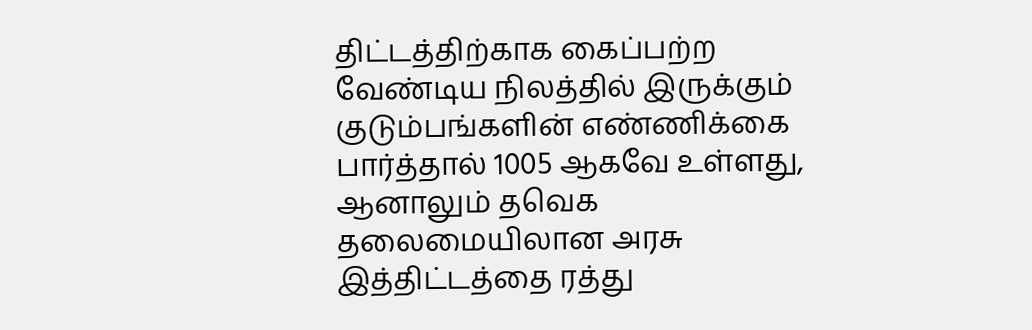திட்டத்திற்காக கைப்பற்ற வேண்டிய நிலத்தில் இருக்கும் குடும்பங்களின் எண்ணிக்கை பார்த்தால் 1005 ஆகவே உள்ளது, ஆனாலும் தவெக தலைமையிலான அரசு இத்திட்டத்தை ரத்து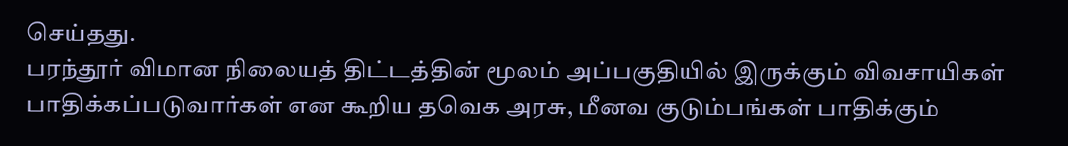செய்தது.
பரந்தூர் விமான நிலையத் திட்டத்தின் மூலம் அப்பகுதியில் இருக்கும் விவசாயிகள் பாதிக்கப்படுவார்கள் என கூறிய தவெக அரசு, மீனவ குடும்பங்கள் பாதிக்கும்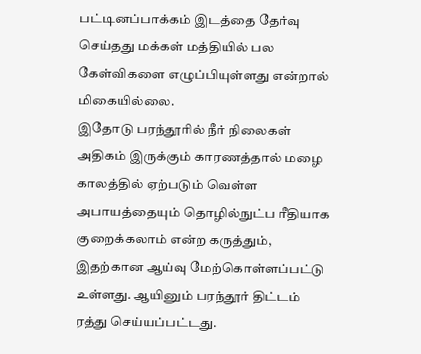பட்டினப்பாக்கம் இடத்தை தேர்வு செய்தது மக்கள் மத்தியில் பல கேள்விகளை எழுப்பியுள்ளது என்றால் மிகையில்லை.
இதோடு பரந்தூரில் நீர் நிலைகள் அதிகம் இருக்கும் காரணத்தால் மழை காலத்தில் ஏற்படும் வெள்ள அபாயத்தையும் தொழில்நுட்ப ரீதியாக குறைக்கலாம் என்ற கருத்தும், இதற்கான ஆய்வு மேற்கொள்ளப்பட்டு உள்ளது. ஆயினும் பரந்தூர் திட்டம் ரத்து செய்யப்பட்டது.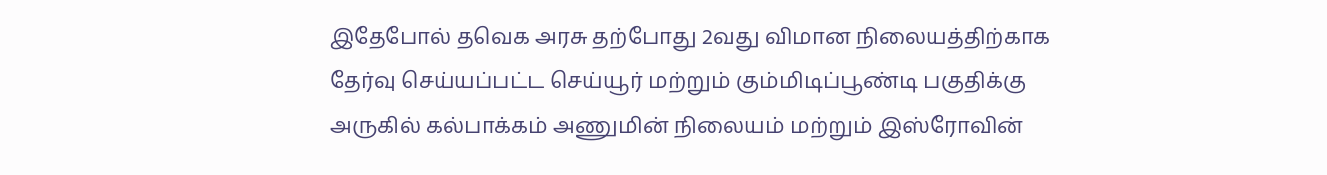இதேபோல் தவெக அரசு தற்போது 2வது விமான நிலையத்திற்காக தேர்வு செய்யப்பட்ட செய்யூர் மற்றும் கும்மிடிப்பூண்டி பகுதிக்கு அருகில் கல்பாக்கம் அணுமின் நிலையம் மற்றும் இஸ்ரோவின்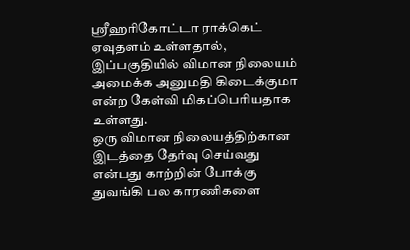ஸ்ரீஹரிகோட்டா ராக்கெட் ஏவுதளம் உள்ளதால், இப்பகுதியில் விமான நிலையம் அமைக்க அனுமதி கிடைக்குமா என்ற கேள்வி மிகப்பெரியதாக உள்ளது.
ஒரு விமான நிலையத்திற்கான இடத்தை தேர்வு செய்வது என்பது காற்றின் போக்கு துவங்கி பல காரணிகளை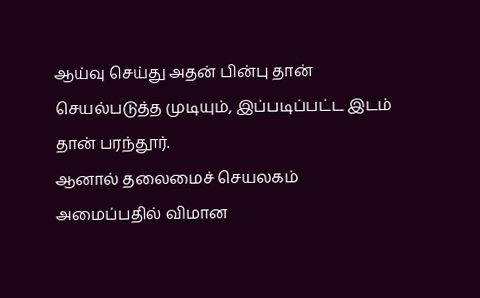ஆய்வு செய்து அதன் பின்பு தான் செயல்படுத்த முடியும், இப்படிப்பட்ட இடம் தான் பரந்தூர்.
ஆனால் தலைமைச் செயலகம் அமைப்பதில் விமான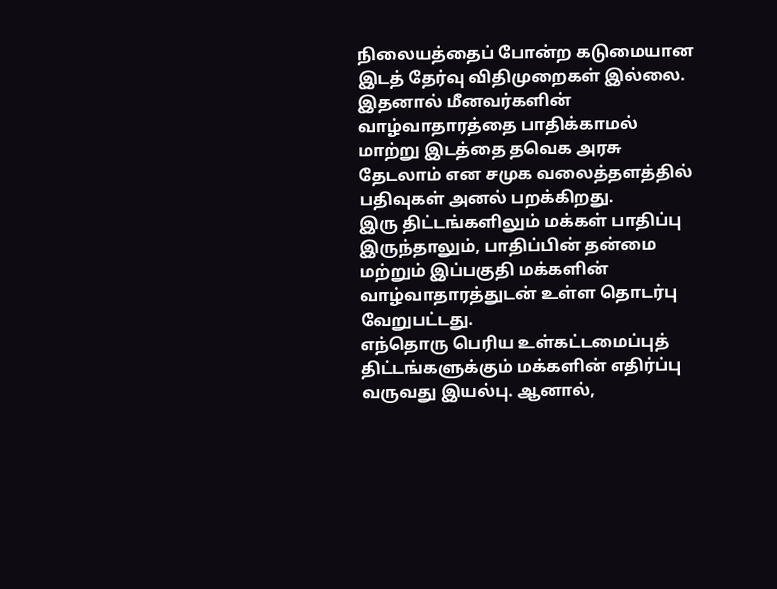நிலையத்தைப் போன்ற கடுமையான இடத் தேர்வு விதிமுறைகள் இல்லை. இதனால் மீனவர்களின் வாழ்வாதாரத்தை பாதிக்காமல் மாற்று இடத்தை தவெக அரசு தேடலாம் என சமுக வலைத்தளத்தில் பதிவுகள் அனல் பறக்கிறது.
இரு திட்டங்களிலும் மக்கள் பாதிப்பு இருந்தாலும், பாதிப்பின் தன்மை மற்றும் இப்பகுதி மக்களின் வாழ்வாதாரத்துடன் உள்ள தொடர்பு வேறுபட்டது.
எந்தொரு பெரிய உள்கட்டமைப்புத் திட்டங்களுக்கும் மக்களின் எதிர்ப்பு வருவது இயல்பு. ஆனால்,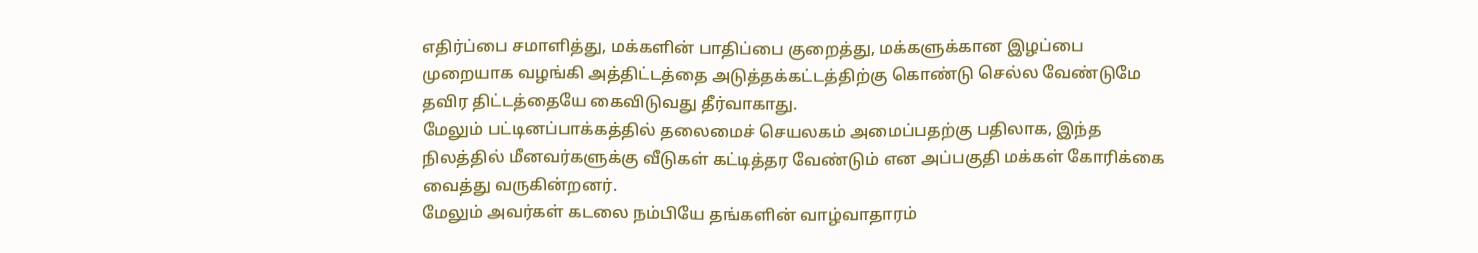எதிர்ப்பை சமாளித்து, மக்களின் பாதிப்பை குறைத்து, மக்களுக்கான இழப்பை முறையாக வழங்கி அத்திட்டத்தை அடுத்தக்கட்டத்திற்கு கொண்டு செல்ல வேண்டுமே தவிர திட்டத்தையே கைவிடுவது தீர்வாகாது.
மேலும் பட்டினப்பாக்கத்தில் தலைமைச் செயலகம் அமைப்பதற்கு பதிலாக, இந்த நிலத்தில் மீனவர்களுக்கு வீடுகள் கட்டித்தர வேண்டும் என அப்பகுதி மக்கள் கோரிக்கை வைத்து வருகின்றனர்.
மேலும் அவர்கள் கடலை நம்பியே தங்களின் வாழ்வாதாரம்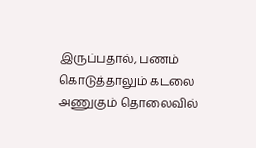இருப்பதால், பணம் கொடுத்தாலும் கடலை அணுகும் தொலைவில்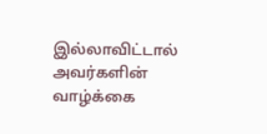இல்லாவிட்டால் அவர்களின் வாழ்க்கை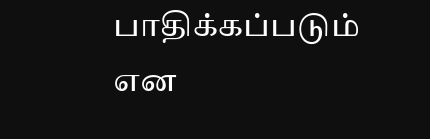பாதிக்கப்படும் என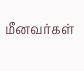மீனவர்கள்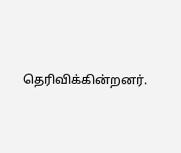தெரிவிக்கின்றனர்.